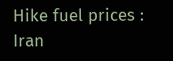Hike fuel prices : Iran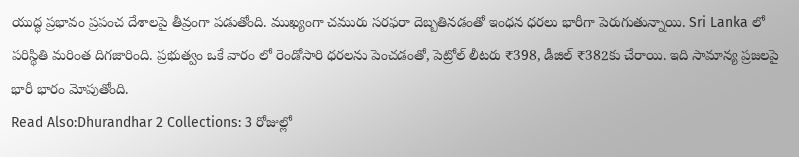యుద్ధ ప్రభావం ప్రపంచ దేశాలపై తీవ్రంగా పడుతోంది. ముఖ్యంగా చమురు సరఫరా దెబ్బతినడంతో ఇంధన ధరలు భారీగా పెరుగుతున్నాయి. Sri Lanka లో పరిస్థితి మరింత దిగజారింది. ప్రభుత్వం ఒకే వారం లో రెండోసారి ధరలను పెంచడంతో, పెట్రోల్ లీటరు ₹398, డీజిల్ ₹382కు చేరాయి. ఇది సామాన్య ప్రజలపై భారీ భారం మోపుతోంది.
Read Also:Dhurandhar 2 Collections: 3 రోజుల్లో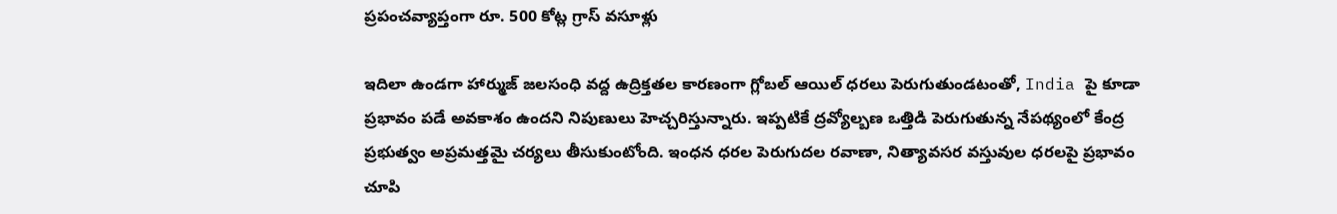ప్రపంచవ్యాప్తంగా రూ. 500 కోట్ల గ్రాస్ వసూళ్లు

ఇదిలా ఉండగా హార్ముజ్ జలసంధి వద్ద ఉద్రిక్తతల కారణంగా గ్లోబల్ ఆయిల్ ధరలు పెరుగుతుండటంతో, India పై కూడా ప్రభావం పడే అవకాశం ఉందని నిపుణులు హెచ్చరిస్తున్నారు. ఇప్పటికే ద్రవ్యోల్బణ ఒత్తిడి పెరుగుతున్న నేపథ్యంలో కేంద్ర ప్రభుత్వం అప్రమత్తమై చర్యలు తీసుకుంటోంది. ఇంధన ధరల పెరుగుదల రవాణా, నిత్యావసర వస్తువుల ధరలపై ప్రభావం చూపి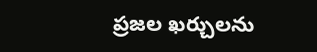ప్రజల ఖర్చులను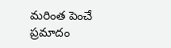మరింత పెంచే ప్రమాదం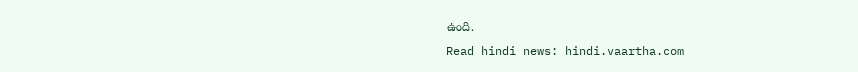ఉంది.
Read hindi news: hindi.vaartha.com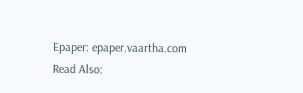Epaper: epaper.vaartha.com
Read Also: